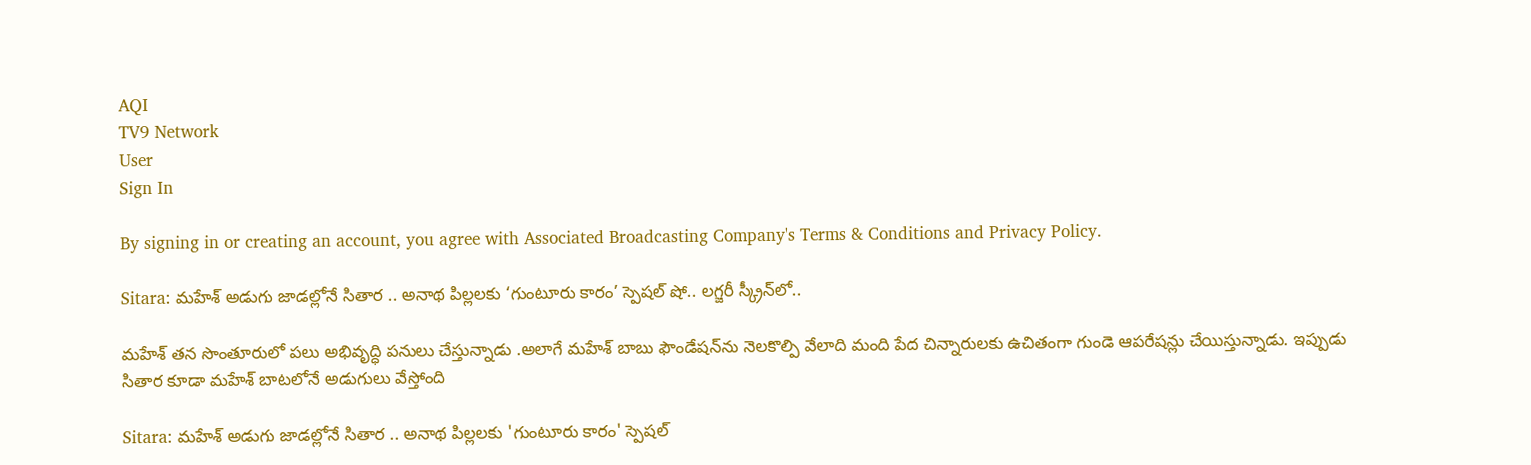AQI
TV9 Network
User
Sign In

By signing in or creating an account, you agree with Associated Broadcasting Company's Terms & Conditions and Privacy Policy.

Sitara: మహేశ్‌ అడుగు జాడల్లోనే సితార .. అనాథ పిల్లలకు ‘గుంటూరు కారం’ స్పెషల్‌ షో.. లగ్జరీ స్క్రీన్‌లో..

మహేశ్‌ తన సొంతూరులో పలు అభివృద్ధి పనులు చేస్తున్నాడు .అలాగే మహేశ్‌ బాబు ఫౌండేషన్‌ను నెలకొల్పి వేలాది మంది పేద చిన్నారులకు ఉచితంగా గుండె ఆపరేషన్లు చేయిస్తున్నాడు. ఇప్పుడు సితార కూడా మహేశ్‌ బాటలోనే అడుగులు వేస్తోంది

Sitara: మహేశ్‌ అడుగు జాడల్లోనే సితార .. అనాథ పిల్లలకు 'గుంటూరు కారం' స్పెషల్‌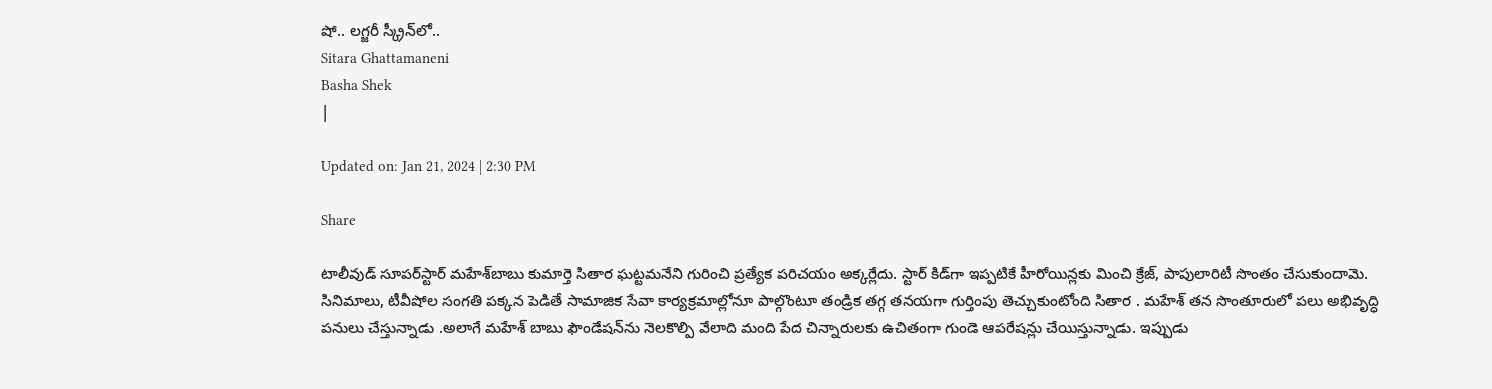షో.. లగ్జరీ స్క్రీన్‌లో..
Sitara Ghattamaneni
Basha Shek
|

Updated on: Jan 21, 2024 | 2:30 PM

Share

టాలీవుడ్ సూపర్‌స్టార్‌ మహేశ్‌బాబు కుమార్తె సితార ఘట్టమనేని గురించి ప్రత్యేక పరిచయం అక్కర్లేదు. స్టార్‌ కిడ్‌గా ఇప్పటికే హీరోయిన్లకు మించి క్రేజ్‌, పాపులారిటీ సొంతం చేసుకుందామె. సినిమాలు, టీవీషోల సంగతి పక్కన పెడితే సామాజిక సేవా కార్యక్రమాల్లోనూ పాల్గొంటూ తండ్రిక తగ్గ తనయగా గుర్తింపు తెచ్చుకుంటోంది సితార . మహేశ్‌ తన సొంతూరులో పలు అభివృద్ధి పనులు చేస్తున్నాడు .అలాగే మహేశ్‌ బాబు ఫౌండేషన్‌ను నెలకొల్పి వేలాది మంది పేద చిన్నారులకు ఉచితంగా గుండె ఆపరేషన్లు చేయిస్తున్నాడు. ఇప్పుడు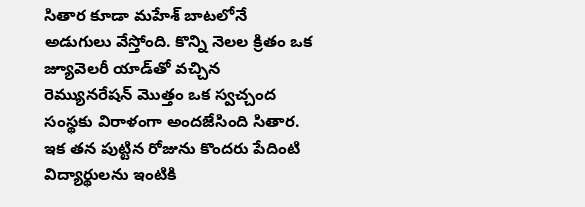సితార కూడా మహేశ్‌ బాటలోనే అడుగులు వేస్తోంది. కొన్ని నెలల క్రితం ఒక జ్యూవెలరీ యాడ్‌తో వచ్చిన రెమ్యునరేషన్‌ మొత్తం ఒక స్వచ్చంద సంస్థకు విరాళంగా అందజేసింది సితార. ఇక తన పుట్టిన రోజును కొందరు పేదింటి విద్యార్థులను ఇంటికి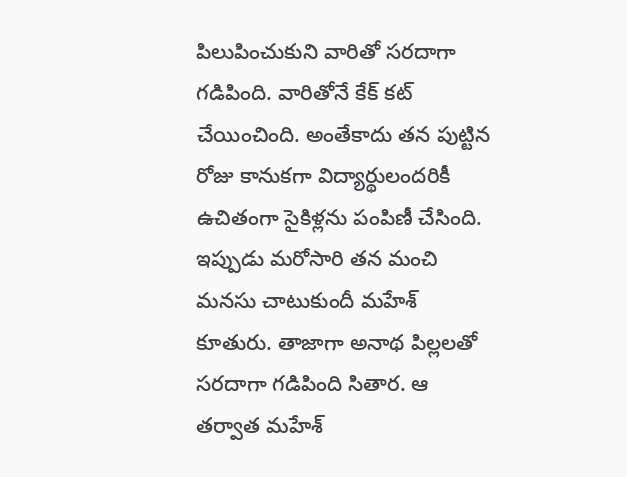పిలుపించుకుని వారితో సరదాగా గడిపింది. వారితోనే కేక్‌ కట్ చేయించింది. అంతేకాదు తన పుట్టిన రోజు కానుకగా విద్యార్థులందరికీ ఉచితంగా సైకిళ్లను పంపిణీ చేసింది. ఇప్పుడు మరోసారి తన మంచి మనసు చాటుకుందీ మహేశ్‌ కూతురు. తాజాగా అనాథ పిల్లలతో సరదాగా గడిపింది సితార. ఆ తర్వాత మహేశ్‌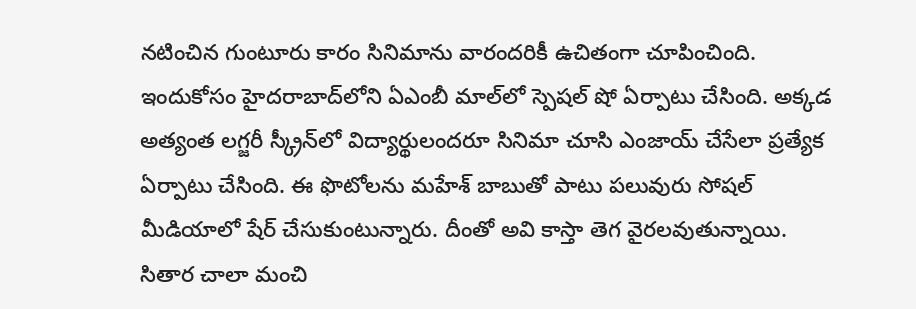నటించిన గుంటూరు కారం సినిమాను వారందరికీ ఉచితంగా చూపించింది. ఇందుకోసం హైదరాబాద్‌లోని ఏఎంబీ మాల్‌లో స్పెషల్‌ షో ఏర్పాటు చేసింది. అక్కడ అత్యంత లగ్జరీ స్క్రీన్‌లో విద్యార్థులందరూ సినిమా చూసి ఎంజాయ్‌ చేసేలా ప్రత్యేక ఏర్పాటు చేసింది. ఈ ఫొటోలను మహేశ్‌ బాబుతో పాటు పలువురు సోషల్‌ మీడియాలో షేర్‌ చేసుకుంటున్నారు. దీంతో అవి కాస్తా తెగ వైరలవుతున్నాయి. సితార చాలా మంచి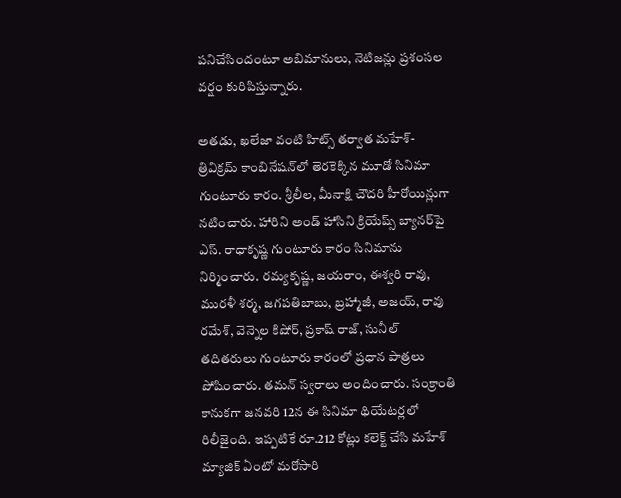పనిచేసిందంటూ అబిమానులు, నెటిజన్లు ప్రశంసల వర్షం కురిపిస్తున్నారు.

అతడు, ఖలేజా వంటి హిట్స్‌ తర్వాత మహేశ్‌- త్రివిక్రమ్‌ కాంబినేషన్‌లో తెరకెక్కిన మూడో సినిమా గుంటూరు కారం. శ్రీలీల, మీనాక్షి చౌదరి హీరోయిన్లుగా నటించారు. హారిని అండ్‌ హాసిని క్రియేష్స్‌ బ్యానర్‌పై ఎస్‌. రాధాకృష్ణ గుంటూరు కారం సినిమాను నిర్మించారు. రమ్యకృష్ణ, జయరాం, ఈశ్వరి రావు, మురళీ శర్మ, జగపతిబాబు, బ్రహ్మాజీ, అజయ్‌, రావు రమేశ్‌, వెన్నెల కిషోర్, ప్రకాష్ రాజ్, సునీల్‌ తదితరులు గుంటూరు కారంలో ప్రధాన పాత్రలు పోషించారు. తమన్‌ స్వరాలు అందించారు. సంక్రాంతి కానుకగా జనవరి 12న ఈ సినిమా థియేటర్లలో రిలీజైంది. ఇప్పటికే రూ.212 కోట్లు కలెక్ట్‌ చేసి మహేశ్ మ్యాజిక్ ఏంటో మరోసారి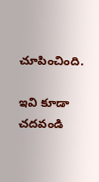చూపించింది.

ఇవి కూడా చదవండి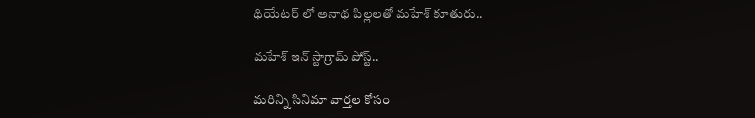థియేటర్ లో అనాథ పిల్లలతో మహేశ్ కూతురు..

మహేశ్ ఇన్ స్టాగ్రామ్ పోస్ట్..

మరిన్ని సినిమా వార్తల కోసం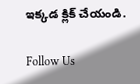ఇక్కడ క్లిక్ చేయండి.

Follow Us